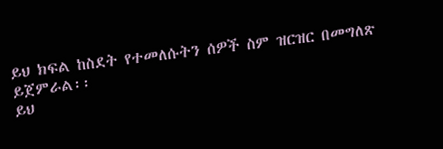ይህ ክፍል ከስደት የተመለሱትን ሰዎች ስም ዝርዝር በመግለጽ ይጀምራል፡፡
ይህ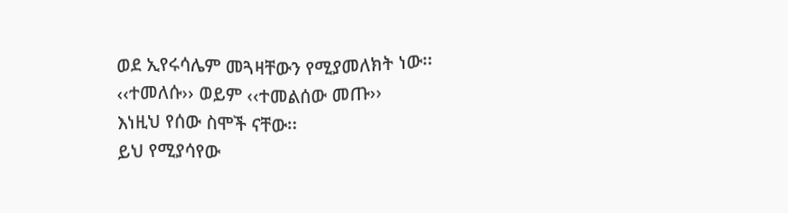ወደ ኢየሩሳሌም መጓዛቸውን የሚያመለክት ነው፡፡ ‹‹ተመለሱ›› ወይም ‹‹ተመልሰው መጡ››
እነዚህ የሰው ስሞች ናቸው፡፡
ይህ የሚያሳየው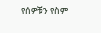የሰዎቹን የስም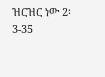ዝርዝር ነው 2፡3-35